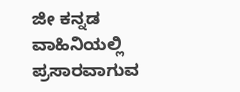ಜೀ ಕನ್ನಡ ವಾಹಿನಿಯಲ್ಲಿ ಪ್ರಸಾರವಾಗುವ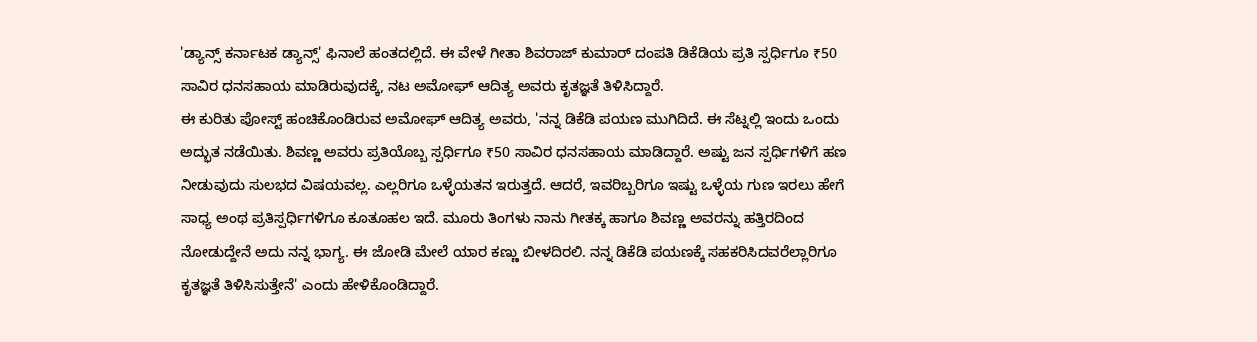'ಡ್ಯಾನ್ಸ್ ಕರ್ನಾಟಕ ಡ್ಯಾನ್ಸ್' ಫಿನಾಲೆ ಹಂತದಲ್ಲಿದೆ. ಈ ವೇಳೆ ಗೀತಾ ಶಿವರಾಜ್ ಕುಮಾರ್ ದಂಪತಿ ಡಿಕೆಡಿಯ ಪ್ರತಿ ಸ್ಪರ್ಧಿಗೂ ₹50 ಸಾವಿರ ಧನಸಹಾಯ ಮಾಡಿರುವುದಕ್ಕೆ, ನಟ ಅಮೋಘ್ ಆದಿತ್ಯ ಅವರು ಕೃತಜ್ಞತೆ ತಿಳಿಸಿದ್ದಾರೆ.
ಈ ಕುರಿತು ಪೋಸ್ಟ್ ಹಂಚಿಕೊಂಡಿರುವ ಅಮೋಘ್ ಆದಿತ್ಯ ಅವರು, 'ನನ್ನ ಡಿಕೆಡಿ ಪಯಣ ಮುಗಿದಿದೆ. ಈ ಸೆಟ್ನಲ್ಲಿ ಇಂದು ಒಂದು ಅದ್ಭುತ ನಡೆಯಿತು. ಶಿವಣ್ಣ ಅವರು ಪ್ರತಿಯೊಬ್ಬ ಸ್ಪರ್ಧಿಗೂ ₹50 ಸಾವಿರ ಧನಸಹಾಯ ಮಾಡಿದ್ದಾರೆ. ಅಷ್ಟು ಜನ ಸ್ಪರ್ಧಿಗಳಿಗೆ ಹಣ ನೀಡುವುದು ಸುಲಭದ ವಿಷಯವಲ್ಲ. ಎಲ್ಲರಿಗೂ ಒಳ್ಳೆಯತನ ಇರುತ್ತದೆ. ಆದರೆ, ಇವರಿಬ್ಬರಿಗೂ ಇಷ್ಟು ಒಳ್ಳೆಯ ಗುಣ ಇರಲು ಹೇಗೆ ಸಾಧ್ಯ ಅಂಥ ಪ್ರತಿಸ್ಪರ್ಧಿಗಳಿಗೂ ಕೂತೂಹಲ ಇದೆ. ಮೂರು ತಿಂಗಳು ನಾನು ಗೀತಕ್ಕ ಹಾಗೂ ಶಿವಣ್ಣ ಅವರನ್ನು ಹತ್ತಿರದಿಂದ ನೋಡುದ್ದೇನೆ ಅದು ನನ್ನ ಭಾಗ್ಯ. ಈ ಜೋಡಿ ಮೇಲೆ ಯಾರ ಕಣ್ಣು ಬೀಳದಿರಲಿ. ನನ್ನ ಡಿಕೆಡಿ ಪಯಣಕ್ಕೆ ಸಹಕರಿಸಿದವರೆಲ್ಲಾರಿಗೂ ಕೃತಜ್ಞತೆ ತಿಳಿಸಿಸುತ್ತೇನೆ' ಎಂದು ಹೇಳಿಕೊಂಡಿದ್ದಾರೆ.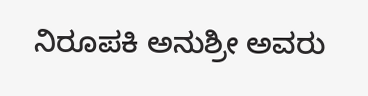ನಿರೂಪಕಿ ಅನುಶ್ರೀ ಅವರು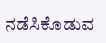ನಡೆಸಿಕೊಡುವ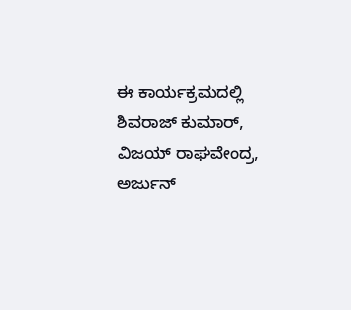ಈ ಕಾರ್ಯಕ್ರಮದಲ್ಲಿ ಶಿವರಾಜ್ ಕುಮಾರ್, ವಿಜಯ್ ರಾಘವೇಂದ್ರ, ಅರ್ಜುನ್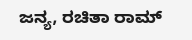ಜನ್ಯ, ರಚಿತಾ ರಾಮ್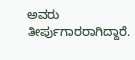ಅವರು ತೀರ್ಪುಗಾರರಾಗಿದ್ದಾರೆ.